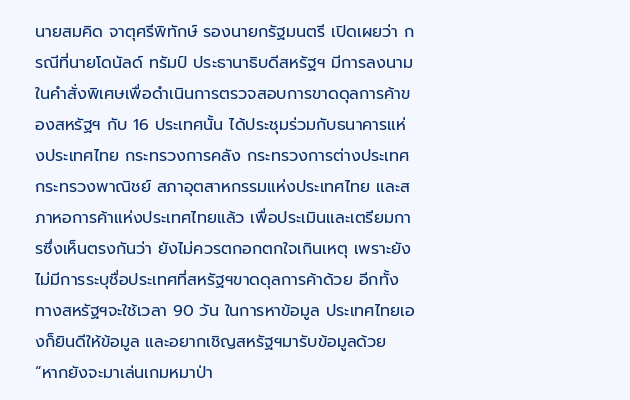นายสมคิด จาตุศรีพิทักษ์ รองนายกรัฐมนตรี เปิดเผยว่า กรณีที่นายโดนัลด์ ทรัมป์ ประธานาธิบดีสหรัฐฯ มีการลงนามในคำสั่งพิเศษเพื่อดำเนินการตรวจสอบการขาดดุลการค้าของสหรัฐฯ กับ 16 ประเทศนั้น ได้ประชุมร่วมกับธนาคารแห่งประเทศไทย กระทรวงการคลัง กระทรวงการต่างประเทศ กระทรวงพาณิชย์ สภาอุตสาหกรรมแห่งประเทศไทย และสภาหอการค้าแห่งประเทศไทยแล้ว เพื่อประเมินและเตรียมการซึ่งเห็นตรงกันว่า ยังไม่ควรตกอกตกใจเกินเหตุ เพราะยังไม่มีการระบุชื่อประเทศที่สหรัฐฯขาดดุลการค้าด้วย อีกทั้งทางสหรัฐฯจะใช้เวลา 90 วัน ในการหาข้อมูล ประเทศไทยเองก็ยินดีให้ข้อมูล และอยากเชิญสหรัฐฯมารับข้อมูลด้วย
“หากยังจะมาเล่นเกมหมาป่า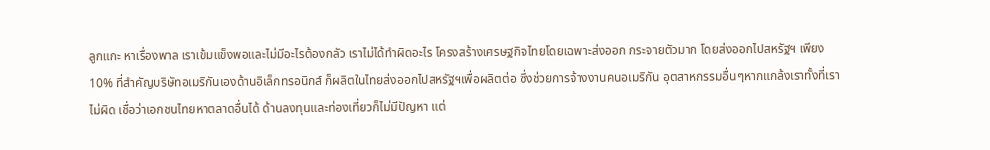ลูกแกะ หาเรื่องพาล เราเข้มแข็งพอและไม่มีอะไรต้องกลัว เราไม่ได้ทำผิดอะไร โครงสร้างเศรษฐกิจไทยโดยเฉพาะส่งออก กระจายตัวมาก โดยส่งออกไปสหรัฐฯ เพียง 10% ที่สำคัญบริษัทอเมริกันเองด้านอิเล็กทรอนิกส์ ก็ผลิตในไทยส่งออกไปสหรัฐฯเพื่อผลิตต่อ ซึ่งช่วยการจ้างงานคนอเมริกัน อุตสาหกรรมอื่นๆหากแกล้งเราทั้งที่เราไม่ผิด เชื่อว่าเอกชนไทยหาตลาดอื่นได้ ด้านลงทุนและท่องเที่ยวก็ไม่มีปัญหา แต่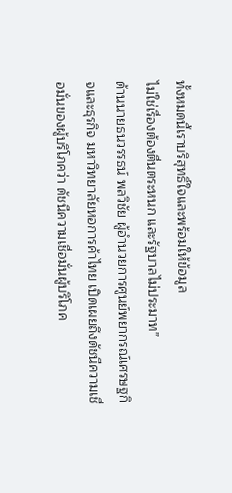ทั้งหมดนี้เราบริสุทธิ์ใจและพร้อมให้ข้อมูล
ไม่ใช่เรื่องต้องตื่นตระหนก และรัฐบาลไม่ประมาท”
ด้านนายธนวรรธน์ พลวิชัย ผู้อำนวยการศูนย์พยากรณ์เศรษฐกิจและธุรกิจ มหาวิทยาลัยหอการค้าไทย เปิดเผยถึงดัชนีความเชื่อมั่นของผู้บริโภคว่า ดัชนีความเชื่อมั่นผู้บริโภค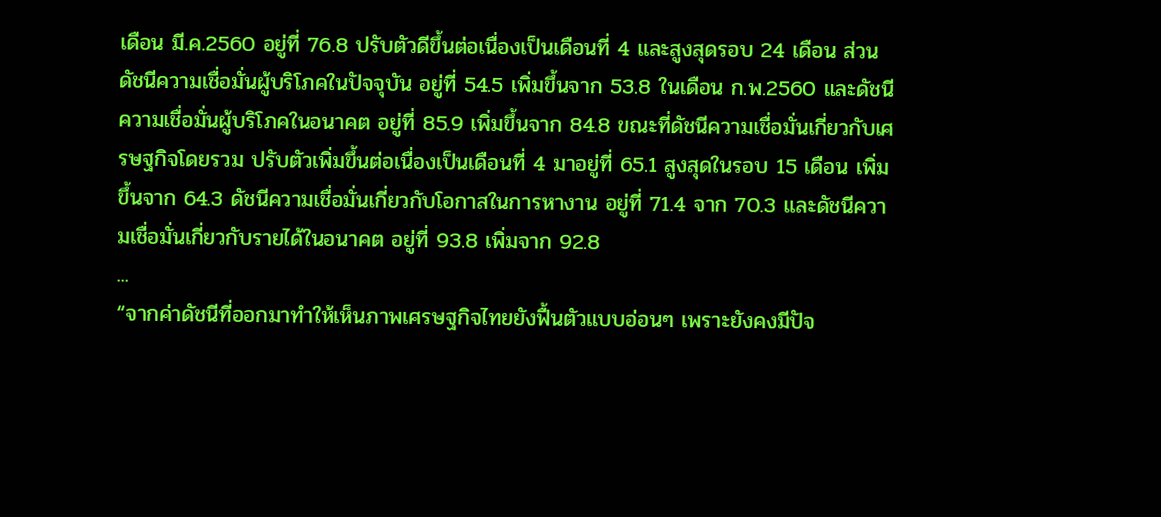เดือน มี.ค.2560 อยู่ที่ 76.8 ปรับตัวดีขึ้นต่อเนื่องเป็นเดือนที่ 4 และสูงสุดรอบ 24 เดือน ส่วนดัชนีความเชื่อมั่นผู้บริโภคในปัจจุบัน อยู่ที่ 54.5 เพิ่มขึ้นจาก 53.8 ในเดือน ก.พ.2560 และดัชนีความเชื่อมั่นผู้บริโภคในอนาคต อยู่ที่ 85.9 เพิ่มขึ้นจาก 84.8 ขณะที่ดัชนีความเชื่อมั่นเกี่ยวกับเศรษฐกิจโดยรวม ปรับตัวเพิ่มขึ้นต่อเนื่องเป็นเดือนที่ 4 มาอยู่ที่ 65.1 สูงสุดในรอบ 15 เดือน เพิ่มขึ้นจาก 64.3 ดัชนีความเชื่อมั่นเกี่ยวกับโอกาสในการหางาน อยู่ที่ 71.4 จาก 70.3 และดัชนีความเชื่อมั่นเกี่ยวกับรายได้ในอนาคต อยู่ที่ 93.8 เพิ่มจาก 92.8
...
“จากค่าดัชนีที่ออกมาทำให้เห็นภาพเศรษฐกิจไทยยังฟื้นตัวแบบอ่อนๆ เพราะยังคงมีปัจ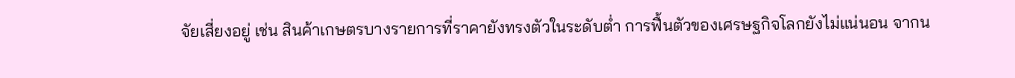จัยเสี่ยงอยู่ เช่น สินค้าเกษตรบางรายการที่ราคายังทรงตัวในระดับต่ำ การฟื้นตัวของเศรษฐกิจโลกยังไม่แน่นอน จากน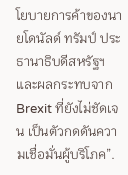โยบายการค้าของนายโดนัลด์ ทรัมป์ ประธานาธิบดีสหรัฐฯ และผลกระทบจาก Brexit ที่ยังไม่ชัดเจน เป็นตัวกดดันความเชื่อมั่นผู้บริโภค”.